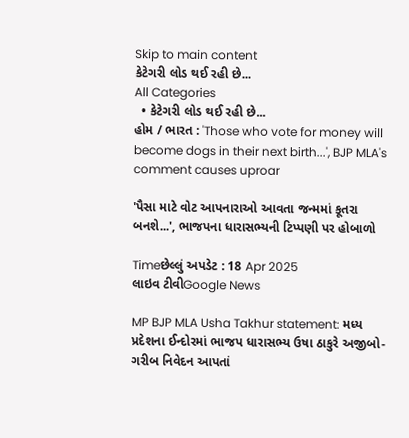Skip to main content
કેટેગરી લોડ થઈ રહી છે...
All Categories
  • કેટેગરી લોડ થઈ રહી છે...
હોમ / ભારત : 'Those who vote for money will become dogs in their next birth...', BJP MLA's comment causes uproar

'પૈસા માટે વોટ આપનારાઓ આવતા જન્મમાં કૂતરા બનશે...', ભાજપના ધારાસભ્યની ટિપ્પણી પર હોબાળો

Timeછેલ્લું અપડેટ : 18 Apr 2025
લાઇવ ટીવીGoogle News

MP BJP MLA Usha Takhur statement: મધ્ય પ્રદેશના ઈન્દોરમાં ભાજપ ધારાસભ્ય ઉષા ઠાકુરે અજીબો-ગરીબ નિવેદન આપતાં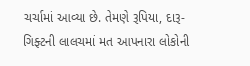ચર્ચામાં આવ્યા છે. તેમણે રૂપિયા, દારૂ-ગિફ્ટની લાલચમાં મત આપનારા લોકોની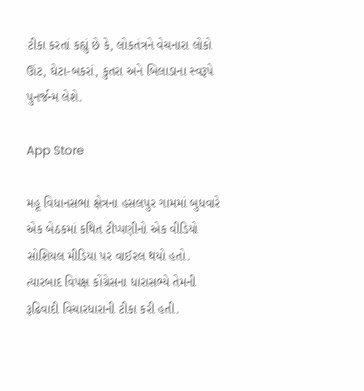ટીકા કરતાં કહ્યું છે કે, લોકતંત્રને વેચનારા લોકો ઊંટ, ઘેટા-બકરાં, કુતરા અને બિલાડાના સ્વરૂપે પુનર્જન્મ લેશે.

App Store

મહૂ વિધાનસભા ક્ષેત્રના હસલપુર ગામમાં બુધવારે એક બેઠકમાં કથિત ટીપ્પણીનો એક વીડિયો સોશિયલ મીડિયા પર વાઈરલ થયો હતો. ત્યારબાદ વિપક્ષ કોંગ્રેસના ધારાસભ્યે તેમની રૂઢિવાદી વિચારધારાની ટીકા કરી હતી.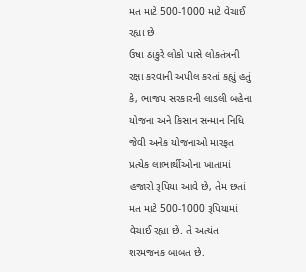મત માટે 500-1000 માટે વેચાઈ રહ્યા છે
ઉષા ઠાકુરે લોકો પાસે લોકતંત્રની રક્ષા કરવાની અપીલ કરતાં કહ્યું હતું કે, ભાજપ સરકારની લાડલી બહેના યોજના અને કિસાન સન્માન નિધિ જેવી અનેક યોજનાઓ મારફત પ્રત્યેક લાભાર્થીઓના ખાતામાં હજારો રૂપિયા આવે છે, તેમ છતાં મત માટે 500-1000 રૂપિયામાં વેચાઈ રહ્યા છે. તે અત્યંત શરમજનક બાબત છે.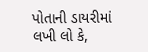પોતાની ડાયરીમાં લખી લો કે,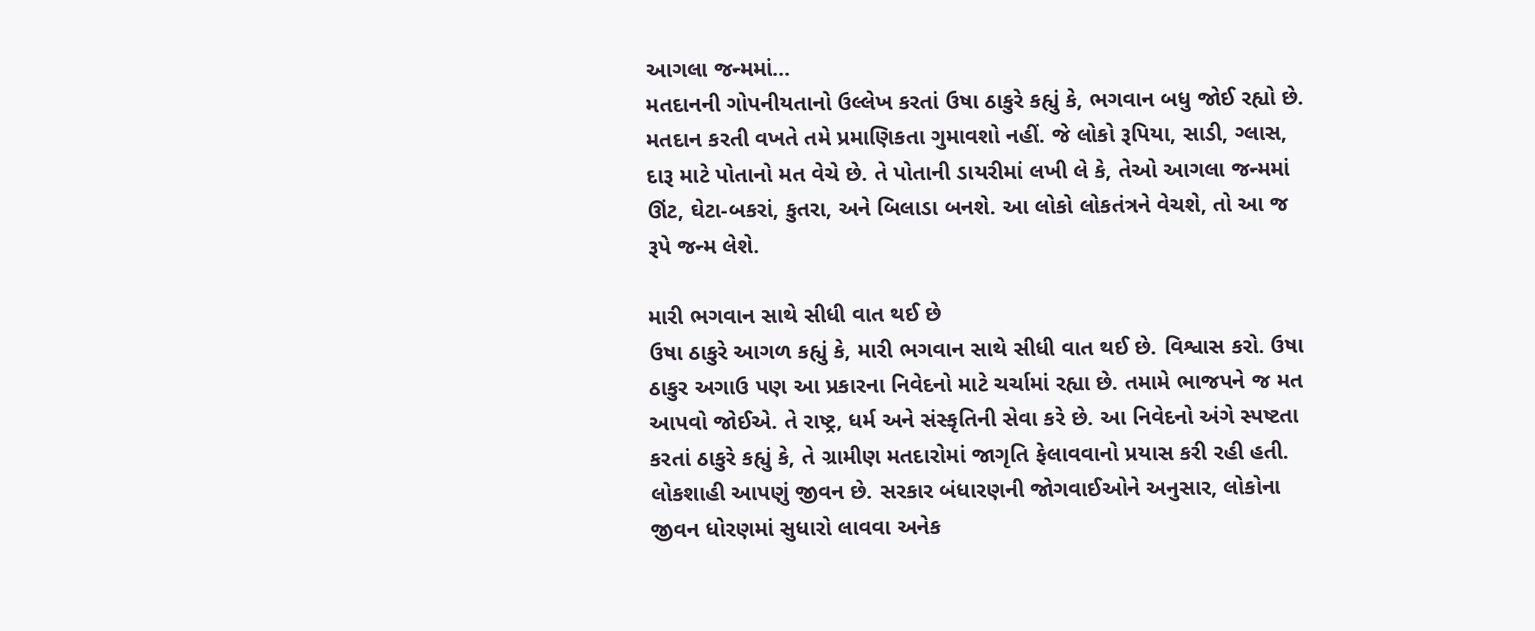આગલા જન્મમાં...
મતદાનની ગોપનીયતાનો ઉલ્લેખ કરતાં ઉષા ઠાકુરે કહ્યું કે, ભગવાન બધુ જોઈ રહ્યો છે. મતદાન કરતી વખતે તમે પ્રમાણિકતા ગુમાવશો નહીં. જે લોકો રૂપિયા, સાડી, ગ્લાસ, દારૂ માટે પોતાનો મત વેચે છે. તે પોતાની ડાયરીમાં લખી લે કે, તેઓ આગલા જન્મમાં ઊંટ, ઘેટા-બકરાં, કુતરા, અને બિલાડા બનશે. આ લોકો લોકતંત્રને વેચશે, તો આ જ રૂપે જન્મ લેશે.

મારી ભગવાન સાથે સીધી વાત થઈ છે
ઉષા ઠાકુરે આગળ કહ્યું કે, મારી ભગવાન સાથે સીધી વાત થઈ છે. વિશ્વાસ કરો. ઉષા ઠાકુર અગાઉ પણ આ પ્રકારના નિવેદનો માટે ચર્ચામાં રહ્યા છે. તમામે ભાજપને જ મત આપવો જોઈએ. તે રાષ્ટ્ર, ધર્મ અને સંસ્કૃતિની સેવા કરે છે. આ નિવેદનો અંગે સ્પષ્ટતા કરતાં ઠાકુરે કહ્યું કે, તે ગ્રામીણ મતદારોમાં જાગૃતિ ફેલાવવાનો પ્રયાસ કરી રહી હતી. લોકશાહી આપણું જીવન છે. સરકાર બંધારણની જોગવાઈઓને અનુસાર, લોકોના જીવન ધોરણમાં સુધારો લાવવા અનેક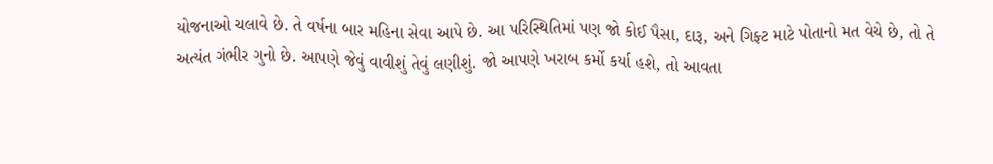યોજનાઓ ચલાવે છે. તે વર્ષના બાર મહિના સેવા આપે છે. આ પરિસ્થિતિમાં પણ જો કોઈ પૈસા, દારૂ, અને ગિફ્ટ માટે પોતાનો મત વેચે છે, તો તે અત્યંત ગંભીર ગુનો છે. આપણે જેવું વાવીશું તેવું લણીશું. જો આપણે ખરાબ કર્મો કર્યા હશે, તો આવતા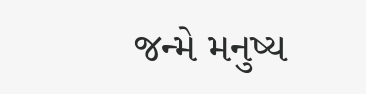જન્મે મનુષ્ય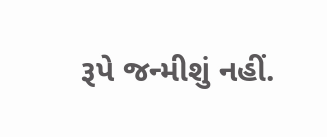રૂપે જન્મીશું નહીં.